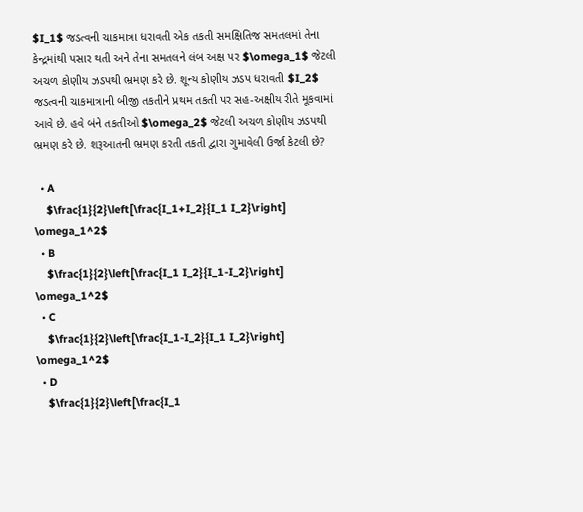$I_1$ જડત્વની ચાકમાત્રા ધરાવતી એક તકતી સમક્ષિતિજ સમતલમાં તેના કેન્દ્રમાંથી પસાર થતી અને તેના સમતલને લંબ અક્ષ પર $\omega_1$ જેટલી અચળ કોણીય ઝડપથી ભ્રમણ કરે છે. શૂન્ય કોણીય ઝડપ ધરાવતી $I_2$ જડત્વની ચાકમાત્રાની બીજી તકતીને પ્રથમ તકતી પર સહ-અક્ષીય રીતે મૂકવામાં આવે છે. હવે બંને તકતીઓ $\omega_2$ જેટલી અચળ કોણીય ઝડપથી ભ્રમણ કરે છે. શરૂઆતની ભ્રમણ કરતી તકતી દ્વારા ગુમાવેલી ઉર્જા કેટલી છે?

  • A
    $\frac{1}{2}\left[\frac{I_1+I_2}{I_1 I_2}\right] \omega_1^2$
  • B
    $\frac{1}{2}\left[\frac{I_1 I_2}{I_1-I_2}\right] \omega_1^2$
  • C
    $\frac{1}{2}\left[\frac{I_1-I_2}{I_1 I_2}\right] \omega_1^2$
  • D
    $\frac{1}{2}\left[\frac{I_1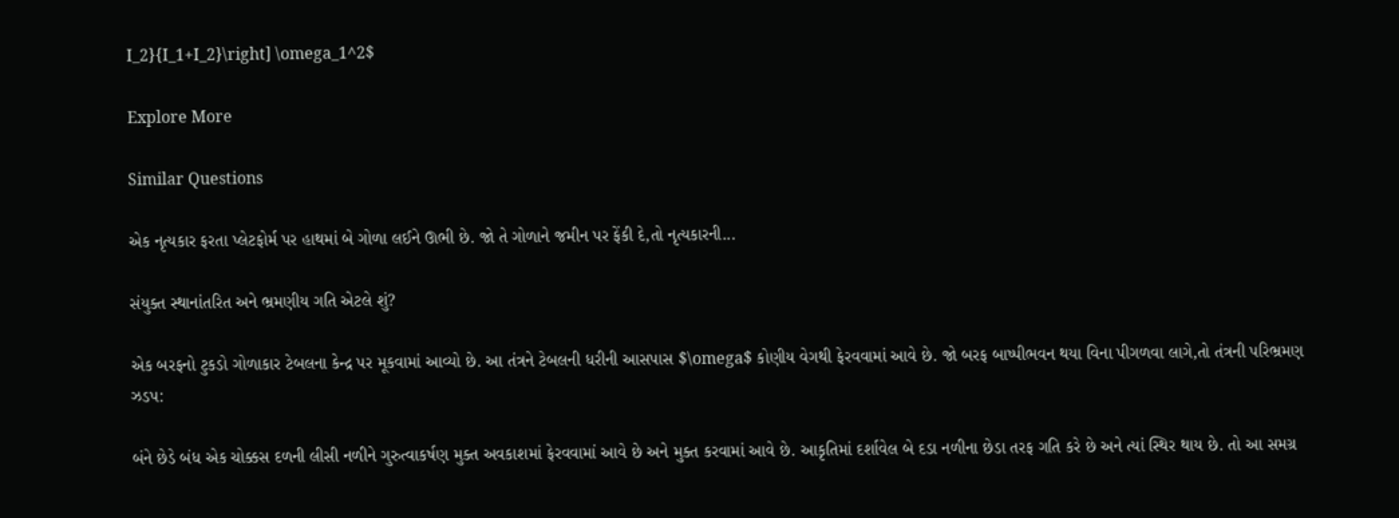I_2}{I_1+I_2}\right] \omega_1^2$

Explore More

Similar Questions

એક નૃત્યકાર ફરતા પ્લેટફોર્મ પર હાથમાં બે ગોળા લઈને ઊભી છે. જો તે ગોળાને જમીન પર ફેંકી દે,તો નૃત્યકારની...

સંયુક્ત સ્થાનાંતરિત અને ભ્રમણીય ગતિ એટલે શું?

એક બરફનો ટુકડો ગોળાકાર ટેબલના કેન્દ્ર પર મૂકવામાં આવ્યો છે. આ તંત્રને ટેબલની ધરીની આસપાસ $\omega$ કોણીય વેગથી ફેરવવામાં આવે છે. જો બરફ બાષ્પીભવન થયા વિના પીગળવા લાગે,તો તંત્રની પરિભ્રમણ ઝડપ:

બંને છેડે બંધ એક ચોક્કસ દળની લીસી નળીને ગુરુત્વાકર્ષણ મુક્ત અવકાશમાં ફેરવવામાં આવે છે અને મુક્ત કરવામાં આવે છે. આકૃતિમાં દર્શાવેલ બે દડા નળીના છેડા તરફ ગતિ કરે છે અને ત્યાં સ્થિર થાય છે. તો આ સમગ્ર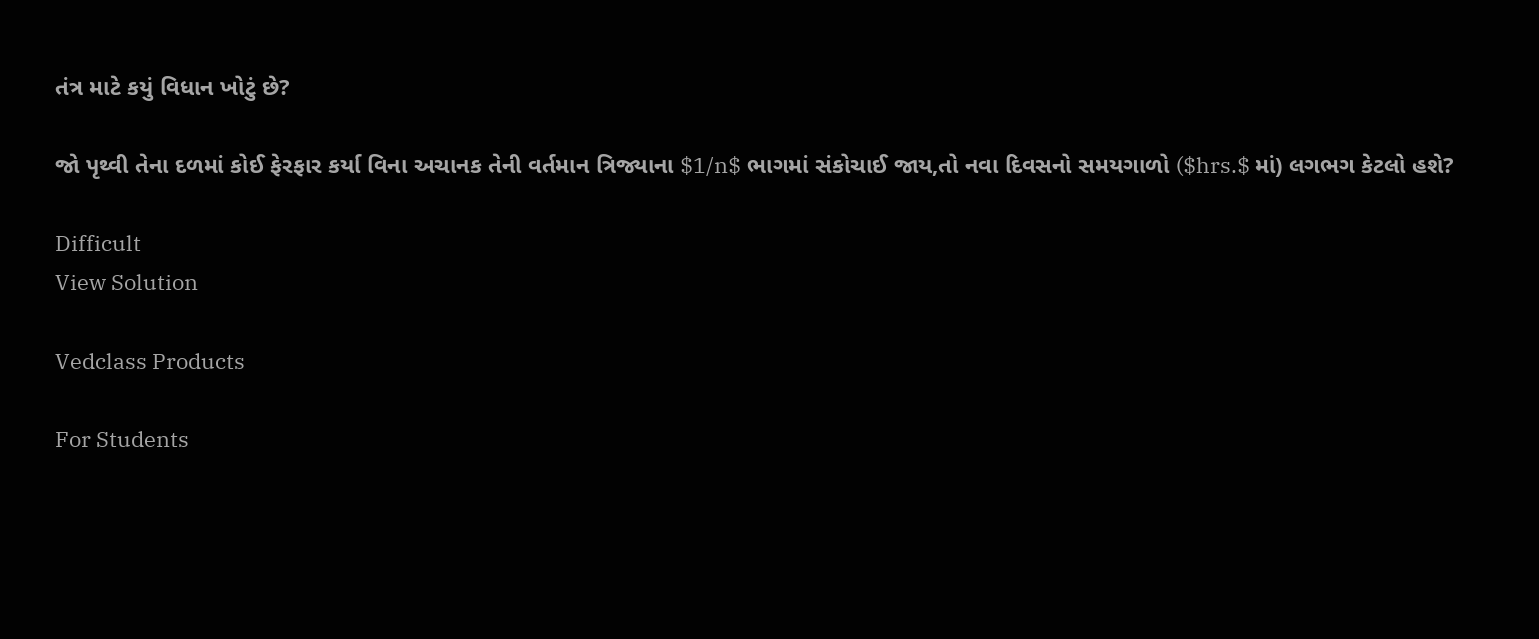તંત્ર માટે કયું વિધાન ખોટું છે?

જો પૃથ્વી તેના દળમાં કોઈ ફેરફાર કર્યા વિના અચાનક તેની વર્તમાન ત્રિજ્યાના $1/n$ ભાગમાં સંકોચાઈ જાય,તો નવા દિવસનો સમયગાળો ($hrs.$ માં) લગભગ કેટલો હશે?

Difficult
View Solution

Vedclass Products

For Students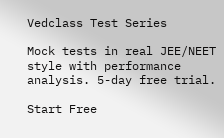Vedclass Test Series

Mock tests in real JEE/NEET style with performance analysis. 5-day free trial.

Start Free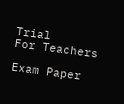Trial
For Teachers

Exam Paper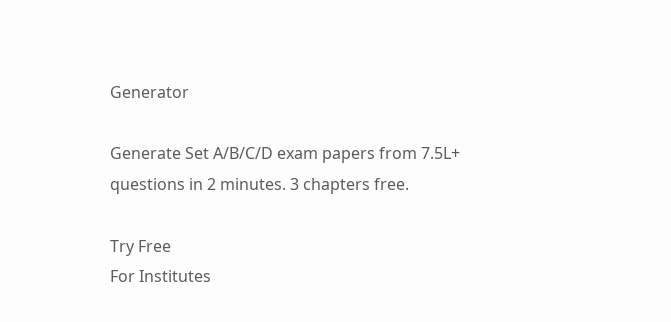Generator

Generate Set A/B/C/D exam papers from 7.5L+ questions in 2 minutes. 3 chapters free.

Try Free
For Institutes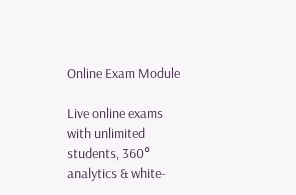Online Exam Module

Live online exams with unlimited students, 360° analytics & white-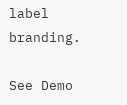label branding.

See Demo